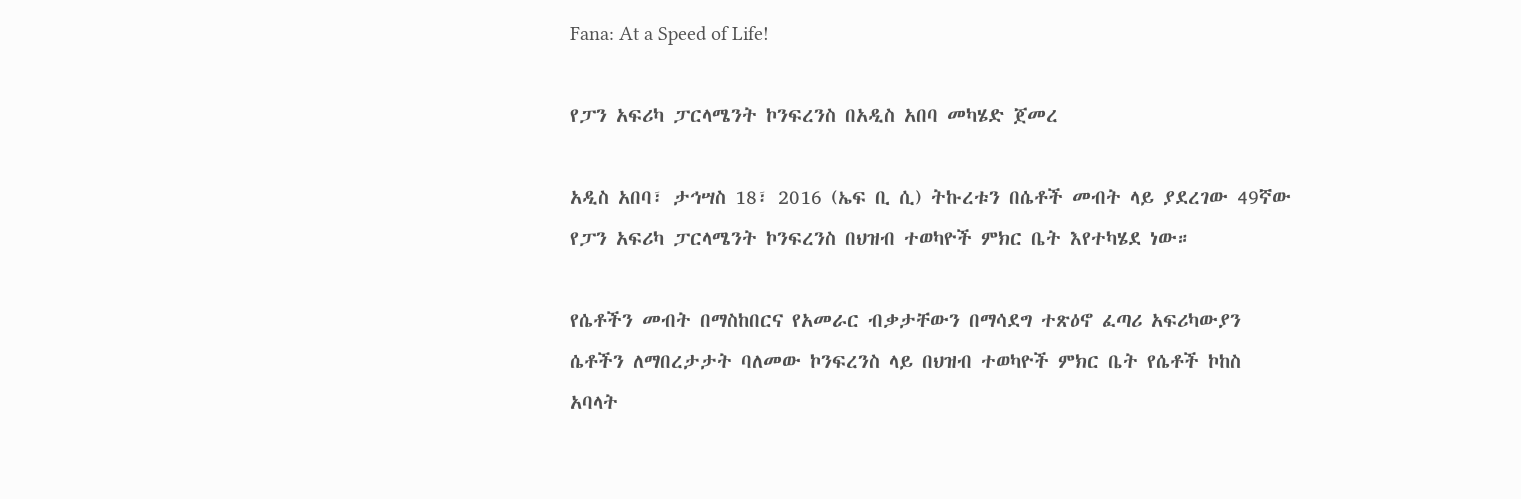Fana: At a Speed of Life!

የፓን አፍሪካ ፓርላሜንት ኮንፍረንስ በአዲስ አበባ መካሄድ ጀመረ

አዲስ አበባ፣ ታኅሣስ 18፣ 2016 (ኤፍ ቢ ሲ) ትኩረቱን በሴቶች መብት ላይ ያደረገው 49ኛው የፓን አፍሪካ ፓርላሜንት ኮንፍረንስ በህዝብ ተወካዮች ምክር ቤት እየተካሄደ ነው።

የሴቶችን መብት በማስከበርና የአመራር ብቃታቸውን በማሳደግ ተጽዕኖ ፈጣሪ አፍሪካውያን ሴቶችን ለማበረታታት ባለመው ኮንፍረንስ ላይ በህዝብ ተወካዮች ምክር ቤት የሴቶች ኮከስ አባላት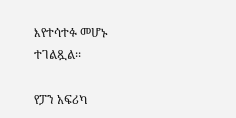እየተሳተፉ መሆኑ ተገልጿል፡፡

የፓን አፍሪካ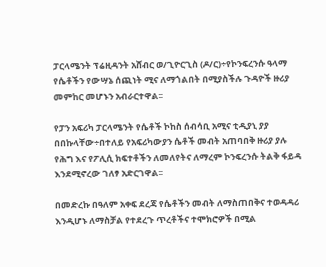ፓርላሜንት ፕሬዚዳንት አሸብር ወ/ጊዮርጊስ (ዶ/ር)÷የኮንፍረንሱ ዓላማ የሴቶችን የውሣኔ ሰጪነት ሚና ለማጎልበት በሚያስችሉ ጉዳዮች ዙሪያ መምከር መሆኑን አብራርተዋል፡፡

የፓን አፍሪካ ፓርላሜንት የሴቶች ኮከስ ሰብሳቢ አሚና ቲዲያኒ ያያ በበኩላቸው÷በተለይ የአፍሪካውያን ሴቶች መብት አጠባበቅ ዙሪያ ያሉ የሕግ እና የፖሊሲ ክፍተቶችን ለመለየትና ለማረም ኮንፍረንሱ ትልቅ ፋይዳ እንደሚኖረው ገለፃ አድርገዋል፡፡

በመድረኩ በዓለም አቀፍ ደረጃ የሴቶችን መብት ለማስጠበቅና ተወዳዳሪ እንዲሆኑ ለማስቻል የተደረጉ ጥረቶችና ተሞክሮዎች በሚል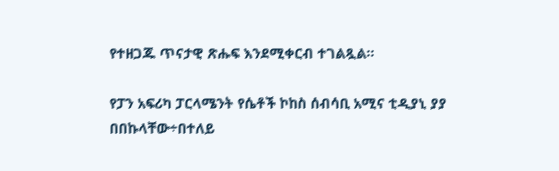የተዘጋጁ ጥናታዊ ጽሑፍ እንደሚቀርብ ተገልጿል፡፡

የፓን አፍሪካ ፓርላሜንት የሴቶች ኮከስ ሰብሳቢ አሚና ቲዲያኒ ያያ በበኩላቸው÷በተለይ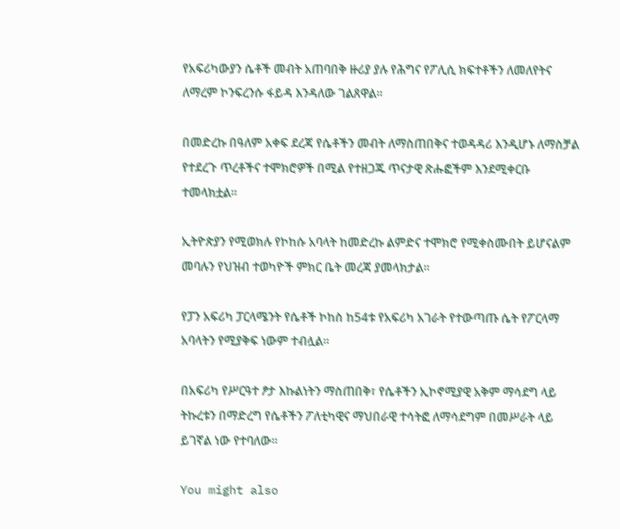የአፍሪካውያን ሴቶች መብት አጠባበቅ ዙሪያ ያሉ የሕግና የፖሊሲ ክፍተቶችን ለመለየትና ለማረም ኮንፍረንሱ ፋይዳ እንዳለው ገልጸዋል፡፡

በመድረኩ በዓለም አቀፍ ደረጃ የሴቶችን መብት ለማስጠበቅና ተወዳዳሪ እንዲሆኑ ለማስቻል የተደረጉ ጥረቶችና ተሞክሮዎች በሚል የተዘጋጁ ጥናታዊ ጽሑፎችም እንደሚቀርቡ ተመላክቷል፡፡

ኢትዮጵያን የሚወክሉ የኮከሱ አባላት ከመድረኩ ልምድና ተሞክሮ የሚቀስሙበት ይሆናልም መባሉን የህዝብ ተወካዮች ምክር ቤት መረጃ ያመላክታል፡፡

የፓን አፍሪካ ፓርላሜንት የሴቶች ኮከስ ከ54ቱ የአፍሪካ አገራት የተውጣጡ ሴት የፖርላማ አባላትን የሚያቅፍ ነውም ተብሏል፡፡

በአፍሪካ የሥርዓተ ፆታ እኩልነትን ማስጠበቅ፣ የሴቶችን ኢኮኖሚያዊ አቅም ማሳደግ ላይ ትኩረቱን በማድረግ የሴቶችን ፖለቲካዊና ማህበራዊ ተሳትፎ ለማሳደግም በመሥራት ላይ ይገኛል ነው የተባለው፡፡

You might also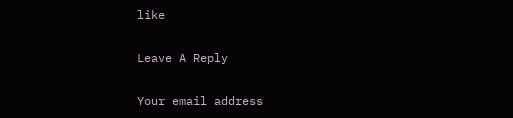like

Leave A Reply

Your email address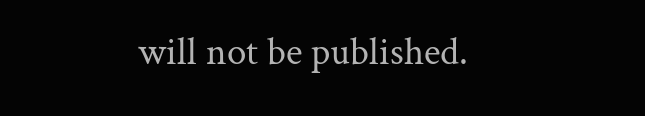will not be published.